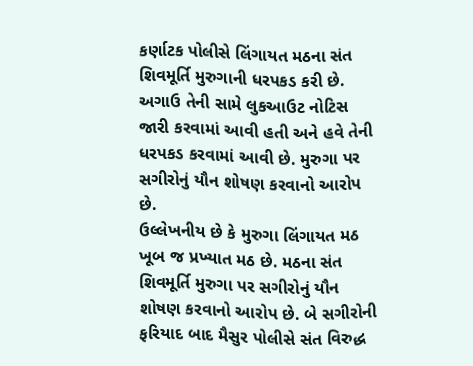કર્ણાટક પોલીસે લિંગાયત મઠના સંત શિવમૂર્તિ મુરુગાની ધરપકડ કરી છે. અગાઉ તેની સામે લુકઆઉટ નોટિસ જારી કરવામાં આવી હતી અને હવે તેની ધરપકડ કરવામાં આવી છે. મુરુગા પર સગીરોનું યૌન શોષણ કરવાનો આરોપ છે.
ઉલ્લેખનીય છે કે મુરુગા લિંગાયત મઠ ખૂબ જ પ્રખ્યાત મઠ છે. મઠના સંત શિવમૂર્તિ મુરુગા પર સગીરોનું યૌન શોષણ કરવાનો આરોપ છે. બે સગીરોની ફરિયાદ બાદ મૈસુર પોલીસે સંત વિરુદ્ધ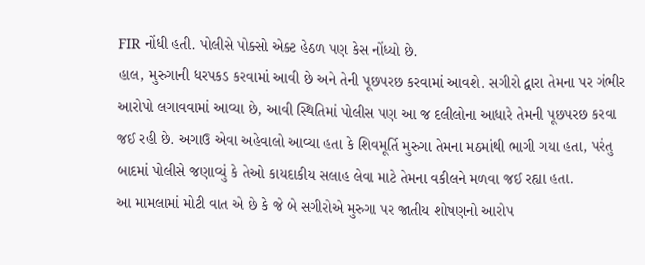FIR નોંધી હતી. પોલીસે પોક્સો એક્ટ હેઠળ પણ કેસ નોંધ્યો છે.
હાલ, મુરુગાની ધરપકડ કરવામાં આવી છે અને તેની પૂછપરછ કરવામાં આવશે. સગીરો દ્વારા તેમના પર ગંભીર આરોપો લગાવવામાં આવ્યા છે, આવી સ્થિતિમાં પોલીસ પણ આ જ દલીલોના આધારે તેમની પૂછપરછ કરવા જઈ રહી છે. અગાઉ એવા અહેવાલો આવ્યા હતા કે શિવમૂર્તિ મુરુગા તેમના મઠમાંથી ભાગી ગયા હતા, પરંતુ બાદમાં પોલીસે જણાવ્યું કે તેઓ કાયદાકીય સલાહ લેવા માટે તેમના વકીલને મળવા જઈ રહ્યા હતા.
આ મામલામાં મોટી વાત એ છે કે જે બે સગીરોએ મુરુગા પર જાતીય શોષણનો આરોપ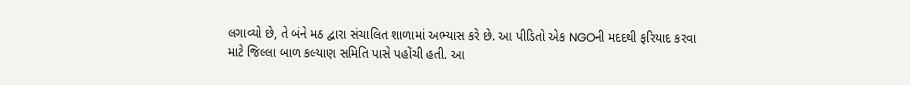લગાવ્યો છે, તે બંને મઠ દ્વારા સંચાલિત શાળામાં અભ્યાસ કરે છે. આ પીડિતો એક NGOની મદદથી ફરિયાદ કરવા માટે જિલ્લા બાળ કલ્યાણ સમિતિ પાસે પહોંચી હતી. આ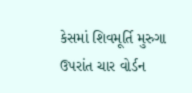કેસમાં શિવમૂર્તિ મુરુગા ઉપરાંત ચાર વોર્ડન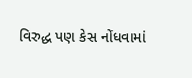વિરુદ્ધ પણ કેસ નોંધવામાં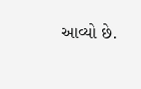આવ્યો છે.